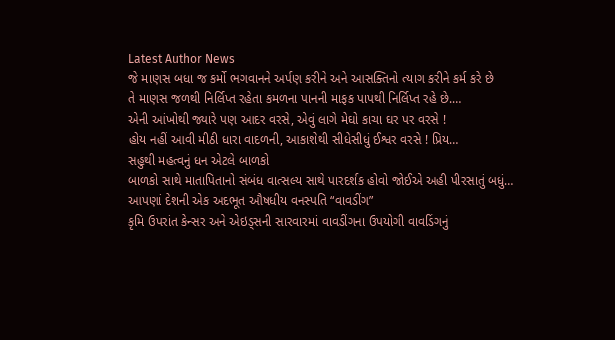Latest Author News
જે માણસ બધા જ કર્મો ભગવાનને અર્પણ કરીને અને આસક્તિનો ત્યાગ કરીને કર્મ કરે છે
તે માણસ જળથી નિર્લિપ્ત રહેતા કમળના પાનની માફક પાપથી નિર્લિપ્ત રહે છે.…
એની આંખોથી જ્યારે પણ આદર વરસે, એવું લાગે મેઘો કાચા ઘર પર વરસે !
હોય નહીં આવી મીઠી ધારા વાદળની, આકાશેથી સીધેસીધું ઈશ્વર વરસે ! પ્રિય…
સહુથી મહત્વનું ધન એટલે બાળકો
બાળકો સાથે માતાપિતાનો સંબંધ વાત્સલ્ય સાથે પારદર્શક હોવો જોઈએ અહી પીરસાતું બધું…
આપણાં દેશની એક અદભૂત ઔષધીય વનસ્પતિ “વાવડીંગ”
કૃમિ ઉપરાંત કેન્સર અને એઇડ્સની સારવારમાં વાવડીંગના ઉપયોગી વાવડિંગનું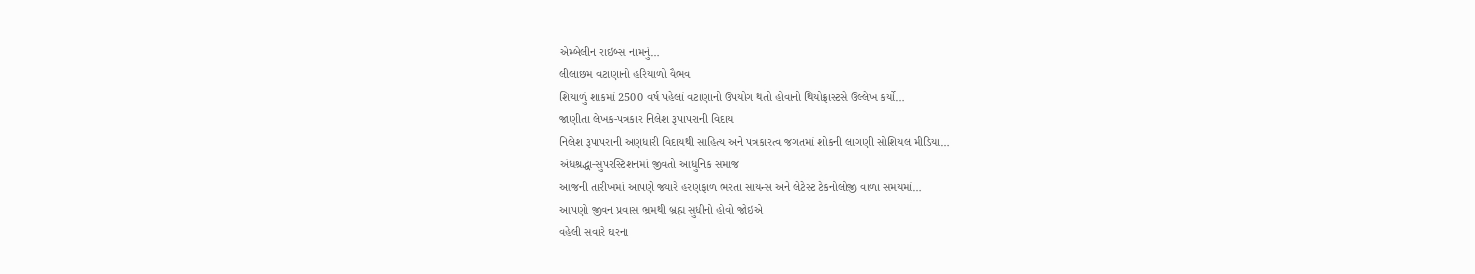એમ્બેલીન રાઇબ્સ નામનું…
લીલાછમ વટાણાનો હરિયાળો વૈભવ
શિયાળું શાકમાં 2500 વર્ષ પહેલાં વટાણાનો ઉપયોગ થતો હોવાનો થિયોફ્રાસ્ટસે ઉલ્લેખ કર્યો…
જાણીતા લેખક-પત્રકાર નિલેશ રૂપાપરાની વિદાય
નિલેશ રૂપાપરાની અણધારી વિદાયથી સાહિત્ય અને પત્રકારત્વ જગતમાં શોકની લાગણી સોશિયલ મીડિયા…
અંધશ્રદ્ધા-સુપરસ્ટિશનમાં જીવતો આધુનિક સમાજ
આજની તારીખમાં આપણે જ્યારે હરણફાળ ભરતા સાયન્સ અને લેટેસ્ટ ટેકનોલોજી વાળા સમયમાં…
આપણો જીવન પ્રવાસ ભ્રમથી બ્રહ્મ સુધીનો હોવો જોઇએ
વહેલી સવારે ઘરના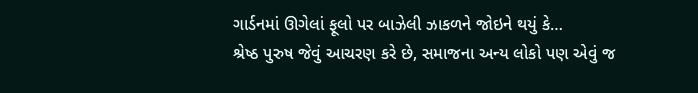ગાર્ડનમાં ઊગેલાં ફૂલો પર બાઝેલી ઝાકળને જોઇને થયું કે…
શ્રેષ્ઠ પુરુષ જેવું આચરણ કરે છે, સમાજના અન્ય લોકો પણ એવું જ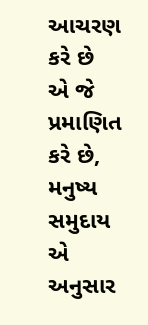આચરણ કરે છે
એ જે પ્રમાણિત કરે છે, મનુષ્ય સમુદાય એ અનુસાર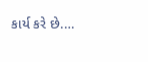કાર્ય કરે છે.…